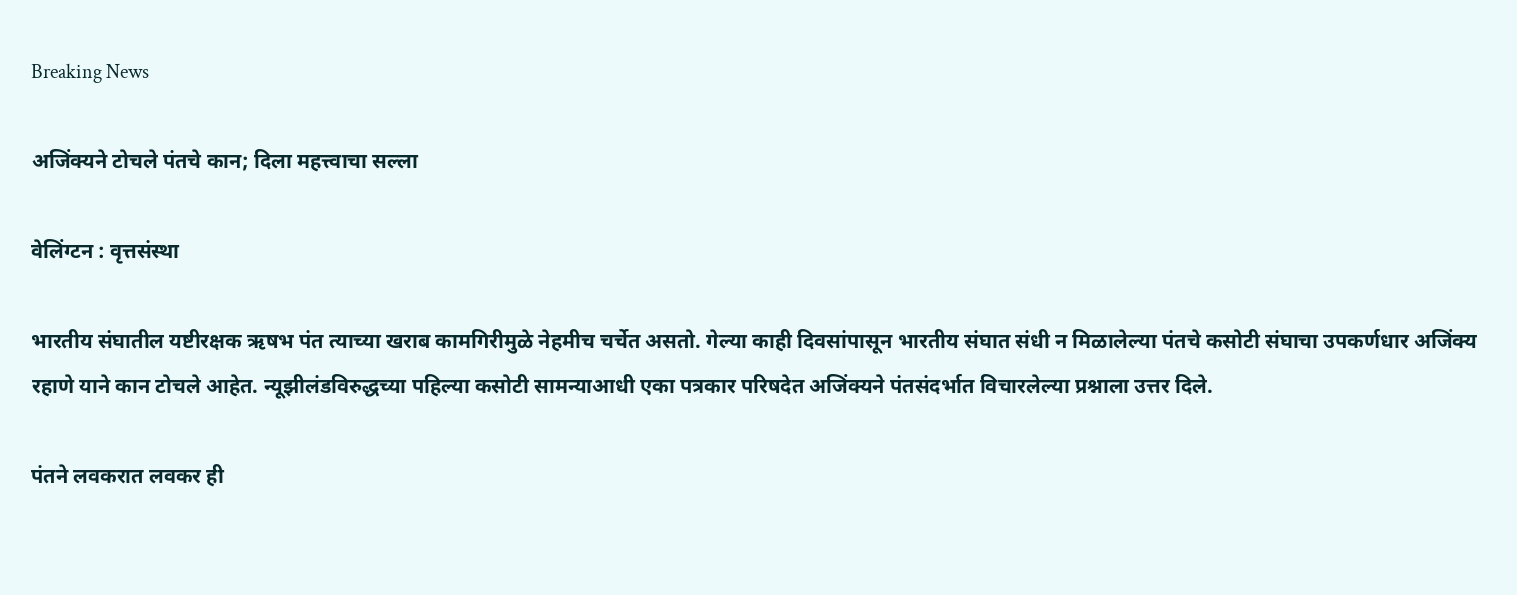Breaking News

अजिंक्यने टोचले पंतचे कान; दिला महत्त्वाचा सल्ला

वेलिंग्टन : वृत्तसंस्था

भारतीय संघातील यष्टीरक्षक ऋषभ पंत त्याच्या खराब कामगिरीमुळे नेहमीच चर्चेत असतो. गेल्या काही दिवसांपासून भारतीय संघात संधी न मिळालेल्या पंतचे कसोटी संघाचा उपकर्णधार अजिंक्य रहाणे याने कान टोचले आहेत. न्यूझीलंडविरुद्धच्या पहिल्या कसोटी सामन्याआधी एका पत्रकार परिषदेत अजिंक्यने पंतसंदर्भात विचारलेल्या प्रश्नाला उत्तर दिले.

पंतने लवकरात लवकर ही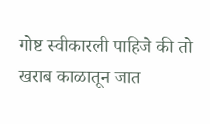गोष्ट स्वीकारली पाहिजे की तो खराब काळातून जात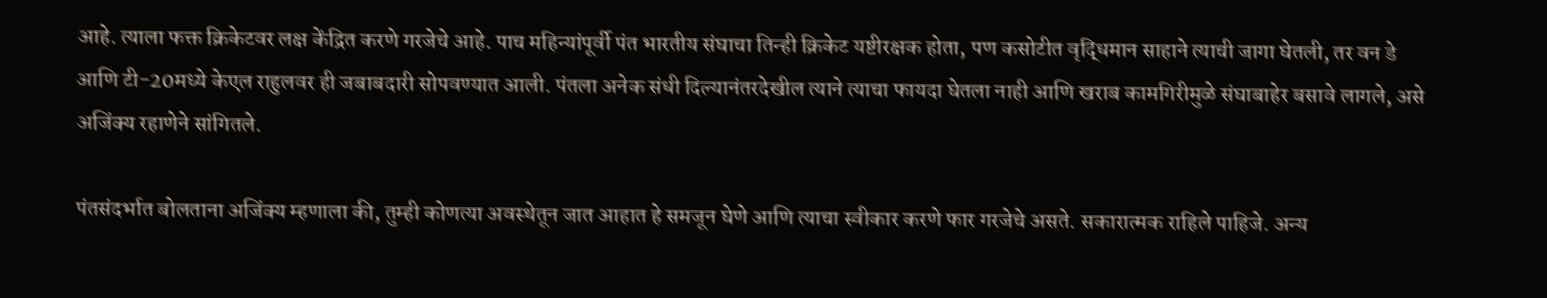आहे. त्याला फक्त क्रिकेटवर लक्ष केंद्रित करणे गरजेचे आहे. पाच महिन्यांपूर्वी पंत भारतीय संघाचा तिन्ही क्रिकेट यष्टीरक्षक होता, पण कसोटीत वृद्धिमान साहाने त्याची जागा घेतली, तर वन डे आणि टी-20मध्ये केएल राहुलवर ही जबाबदारी सोपवण्यात आली. पंतला अनेक संधी दिल्यानंतरदेखील त्याने त्याचा फायदा घेतला नाही आणि खराब कामगिरीमुळे संघाबाहेर बसावे लागले, असे अजिंक्य रहाणेने सांगितले.

पंतसंदर्भात बोलताना अजिंक्य म्हणाला की, तुम्ही कोणत्या अवस्थेतून जात आहात हे समजून घेणे आणि त्याचा स्वीकार करणे फार गरजेचे असते. सकारात्मक राहिले पाहिजे. अन्य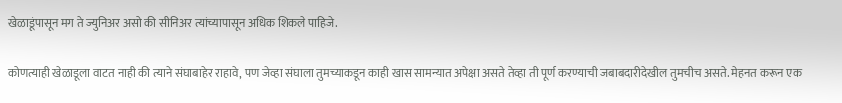खेळाडूंपासून मग ते ज्युनिअर असो की सीनिअर त्यांच्यापासून अधिक शिकले पाहिजे.

कोणत्याही खेळाडूला वाटत नाही की त्याने संघाबाहेर राहावे, पण जेव्हा संघाला तुमच्याकडून काही खास सामन्यात अपेक्षा असते तेव्हा ती पूर्ण करण्याची जबाबदारीदेखील तुमचीच असते. मेहनत करून एक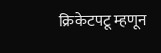क्रिकेटपटू म्हणून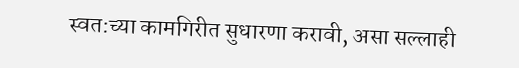स्वत:च्या कामगिरीत सुधारणा करावी, असा सल्लाही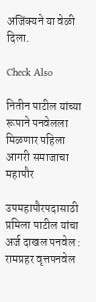अजिंक्यने या वेळी दिला.

Check Also

नितीन पाटील यांच्या रूपाने पनवेलला मिळणार पहिला आगरी समाजाचा महापौर

उपमहापौरपदासाठी प्रमिला पाटील यांचा अर्ज दाखल पनवेल : रामप्रहर वृत्तपनवेल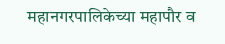महानगरपालिकेच्या महापौर व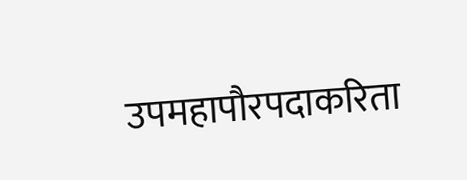उपमहापौरपदाकरिता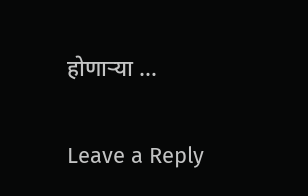होणार्‍या …

Leave a Reply